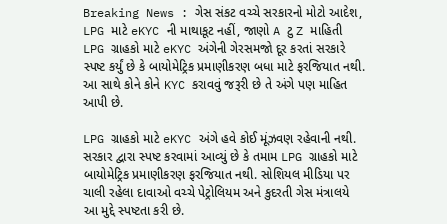Breaking News : ગેસ સંકટ વચ્ચે સરકારનો મોટો આદેશ, LPG માટે eKYC ની માથાકૂટ નહીં, જાણો A ટુ Z માહિતી
LPG ગ્રાહકો માટે eKYC અંગેની ગેરસમજો દૂર કરતાં સરકારે સ્પષ્ટ કર્યું છે કે બાયોમેટ્રિક પ્રમાણીકરણ બધા માટે ફરજિયાત નથી. આ સાથે કોને કોને KYC કરાવવું જરૂરી છે તે અંગે પણ માહિત આપી છે.

LPG ગ્રાહકો માટે eKYC અંગે હવે કોઈ મૂંઝવણ રહેવાની નથી. સરકાર દ્વારા સ્પષ્ટ કરવામાં આવ્યું છે કે તમામ LPG ગ્રાહકો માટે બાયોમેટ્રિક પ્રમાણીકરણ ફરજિયાત નથી. સોશિયલ મીડિયા પર ચાલી રહેલા દાવાઓ વચ્ચે પેટ્રોલિયમ અને કુદરતી ગેસ મંત્રાલયે આ મુદ્દે સ્પષ્ટતા કરી છે.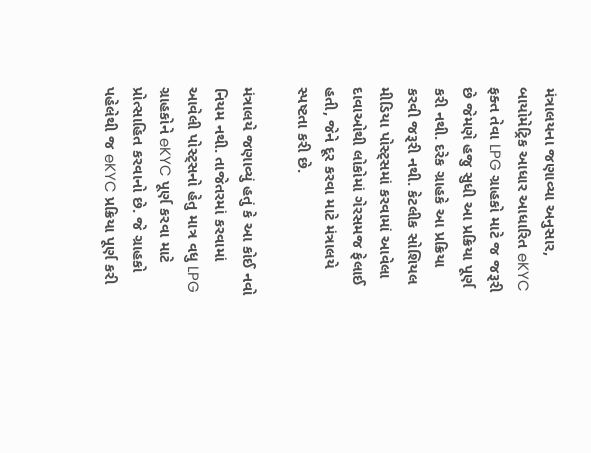મંત્રાલયના જણાવ્યા અનુસાર, બાયોમેટ્રિક આધાર આધારિત eKYC ફક્ત તેવા LPG ગ્રાહકો માટે જ જરૂરી છે જેમણે હજુ સુધી આ પ્રક્રિયા પૂર્ણ કરી નથી. દરેક ગ્રાહકે આ પ્રક્રિયા કરવી જરૂરી નથી. કેટલીક સોશિયલ મીડિયા પોસ્ટ્સમાં કરવામાં આવેલા દાવાઓથી લોકોમાં ગેરસમજ ફેલાઈ હતી, જેને દૂર કરવા માટે મંત્રાલયે સ્પષ્ટતા કરી છે.

મંત્રાલયે જણાવ્યું હતું કે આ કોઈ નવો નિયમ નથી. તાજેતરમાં કરવામાં આવેલી પોસ્ટ્સનો હેતુ માત્ર વધુ LPG ગ્રાહકોને eKYC પૂર્ણ કરવા માટે પ્રોત્સાહિત કરવાનો છે. જે ગ્રાહકો પહેલેથી જ eKYC પ્રક્રિયા પૂર્ણ કરી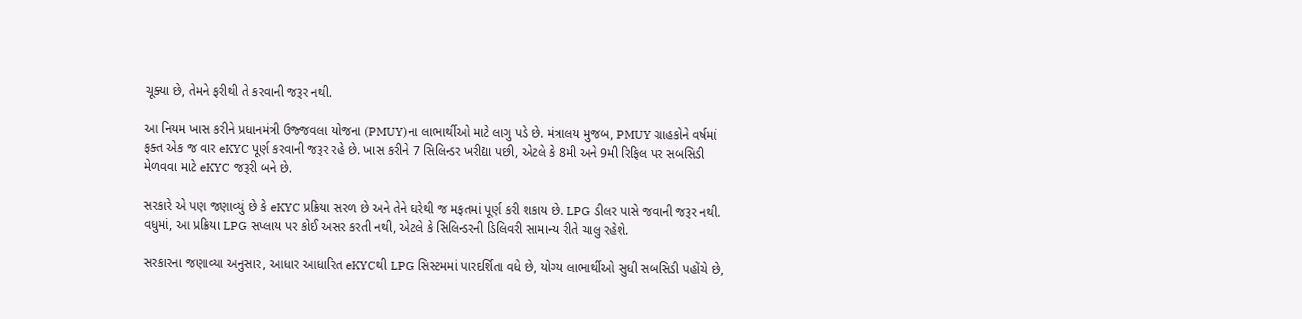ચૂક્યા છે, તેમને ફરીથી તે કરવાની જરૂર નથી.

આ નિયમ ખાસ કરીને પ્રધાનમંત્રી ઉજ્જવલા યોજના (PMUY)ના લાભાર્થીઓ માટે લાગુ પડે છે. મંત્રાલય મુજબ, PMUY ગ્રાહકોને વર્ષમાં ફક્ત એક જ વાર eKYC પૂર્ણ કરવાની જરૂર રહે છે. ખાસ કરીને 7 સિલિન્ડર ખરીદ્યા પછી, એટલે કે 8મી અને 9મી રિફિલ પર સબસિડી મેળવવા માટે eKYC જરૂરી બને છે.

સરકારે એ પણ જણાવ્યું છે કે eKYC પ્રક્રિયા સરળ છે અને તેને ઘરેથી જ મફતમાં પૂર્ણ કરી શકાય છે. LPG ડીલર પાસે જવાની જરૂર નથી. વધુમાં, આ પ્રક્રિયા LPG સપ્લાય પર કોઈ અસર કરતી નથી, એટલે કે સિલિન્ડરની ડિલિવરી સામાન્ય રીતે ચાલુ રહેશે.

સરકારના જણાવ્યા અનુસાર, આધાર આધારિત eKYCથી LPG સિસ્ટમમાં પારદર્શિતા વધે છે, યોગ્ય લાભાર્થીઓ સુધી સબસિડી પહોંચે છે,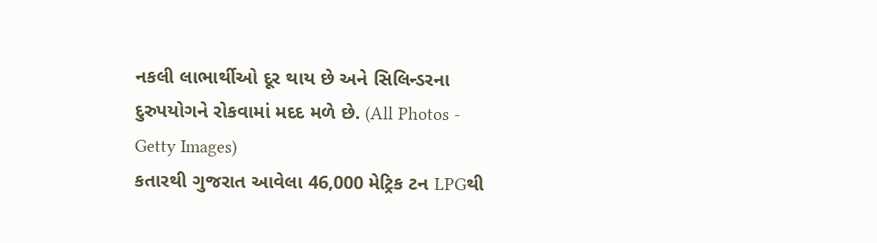નકલી લાભાર્થીઓ દૂર થાય છે અને સિલિન્ડરના દુરુપયોગને રોકવામાં મદદ મળે છે. (All Photos - Getty Images)
કતારથી ગુજરાત આવેલા 46,000 મેટ્રિક ટન LPGથી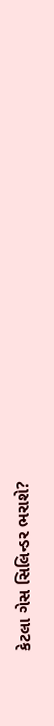કેટલા ગેસ સિલિન્ડર ભરાશે?